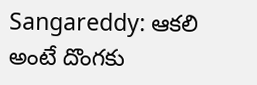Sangareddy: ఆకలి అంటే దొంగకు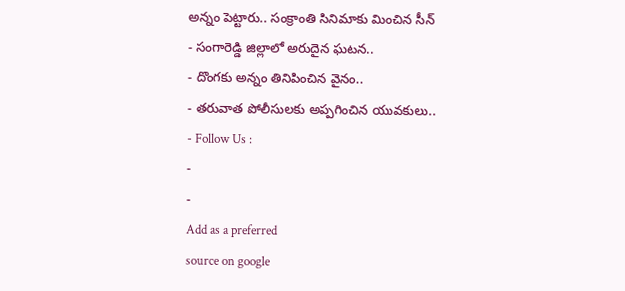అన్నం పెట్టారు.. సంక్రాంతి సినిమాకు మించిన సీన్
- సంగారెడ్డి జిల్లాలో అరుదైన ఘటన..
- దొంగకు అన్నం తినిపించిన వైనం..
- తరువాత పోలీసులకు అప్పగించిన యువకులు..
- Follow Us :
-
-
Add as a preferred
source on google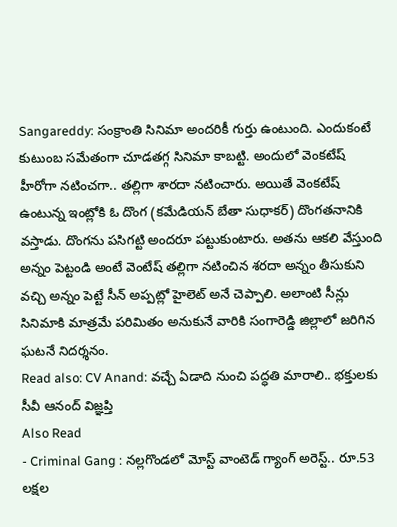Sangareddy: సంక్రాంతి సినిమా అందరికీ గుర్తు ఉంటుంది. ఎందుకంటే కుటుంబ సమేతంగా చూడతగ్గ సినిమా కాబట్టి. అందులో వెంకటేష్ హీరోగా నటించగా.. తల్లిగా శారదా నటించారు. అయితే వెంకటేష్ ఉంటున్న ఇంట్లోకి ఓ దొంగ (కమేడియన్ బేతా సుధాకర్) దొంగతనానికి వస్తాడు. దొంగను పసిగట్టి అందరూ పట్టుకుంటారు. అతను ఆకలి వేస్తుంది అన్నం పెట్టండి అంటే వెంటేష్ తల్లిగా నటించిన శరదా అన్నం తీసుకుని వచ్చి అన్నం పెట్టే సీన్ అప్పట్లో హైలెట్ అనే చెప్పాలి. అలాంటి సీన్లు సినిమాకి మాత్రమే పరిమితం అనుకునే వారికి సంగారెడ్డి జిల్లాలో జరిగిన ఘటనే నిదర్శనం.
Read also: CV Anand: వచ్చే ఏడాది నుంచి పద్ధతి మారాలి.. భక్తులకు సీవీ ఆనంద్ విజ్ఞప్తి
Also Read
- Criminal Gang : నల్లగొండలో మోస్ట్ వాంటెడ్ గ్యాంగ్ అరెస్ట్.. రూ.53 లక్షల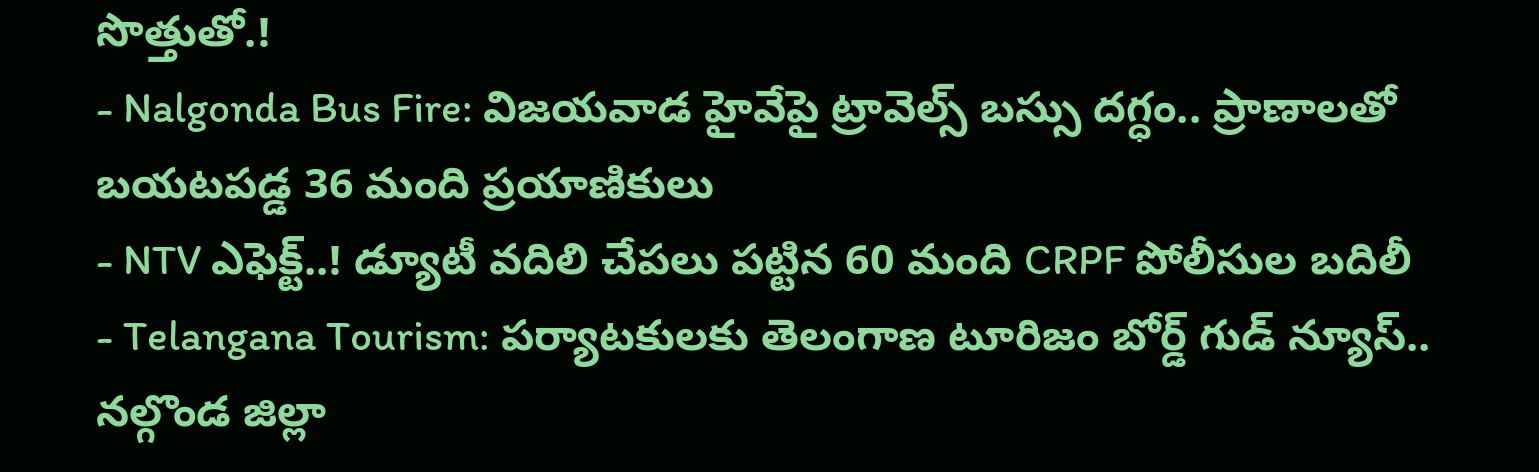సొత్తుతో.!
- Nalgonda Bus Fire: విజయవాడ హైవేపై ట్రావెల్స్ బస్సు దగ్ధం.. ప్రాణాలతో బయటపడ్డ 36 మంది ప్రయాణికులు
- NTV ఎఫెక్ట్..! డ్యూటీ వదిలి చేపలు పట్టిన 60 మంది CRPF పోలీసుల బదిలీ
- Telangana Tourism: పర్యాటకులకు తెలంగాణ టూరిజం బోర్డ్ గుడ్ న్యూస్..
నల్గొండ జిల్లా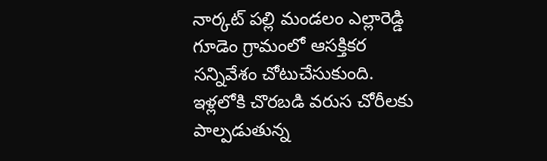నార్కట్ పల్లి మండలం ఎల్లారెడ్డి గూడెం గ్రామంలో ఆసక్తికర సన్నివేశం చోటుచేసుకుంది. ఇళ్లలోకి చొరబడి వరుస చోరీలకు పాల్పడుతున్న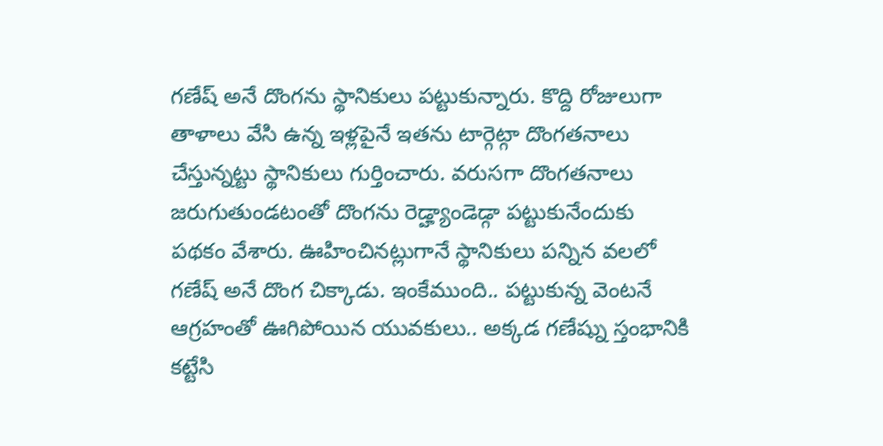గణేష్ అనే దొంగను స్థానికులు పట్టుకున్నారు. కొద్ది రోజులుగా తాళాలు వేసి ఉన్న ఇళ్లపైనే ఇతను టార్గెట్గా దొంగతనాలు చేస్తున్నట్టు స్థానికులు గుర్తించారు. వరుసగా దొంగతనాలు జరుగుతుండటంతో దొంగను రెడ్హ్యాండెడ్గా పట్టుకునేందుకు పథకం వేశారు. ఊహించినట్లుగానే స్థానికులు పన్నిన వలలో గణేష్ అనే దొంగ చిక్కాడు. ఇంకేముంది.. పట్టుకున్న వెంటనే ఆగ్రహంతో ఊగిపోయిన యువకులు.. అక్కడ గణేష్ను స్తంభానికి కట్టేసి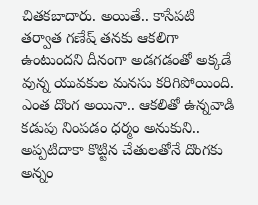చితకబాదారు. అయితే.. కాసేపటి తర్వాత గణేష్ తనకు ఆకలిగా ఉంటుందని దీనంగా అడగడంతో అక్కడే వున్న యువకుల మనసు కరిగిపోయింది. ఎంత దొంగ అయినా.. ఆకలితో ఉన్నవాడి కడుపు నింపడం ధర్మం అనుకుని.. అప్పటిదాకా కొట్టిన చేతులతోనే దొంగకు అన్నం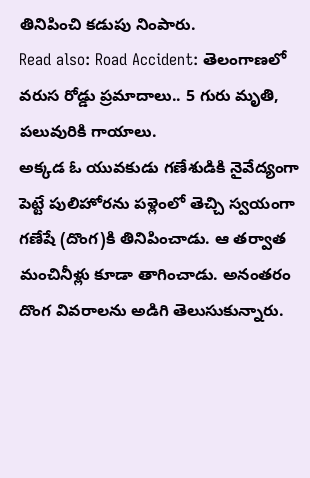తినిపించి కడుపు నింపారు.
Read also: Road Accident: తెలంగాణలో వరుస రోడ్డు ప్రమాదాలు.. 5 గురు మృతి, పలువురికి గాయాలు.
అక్కడ ఓ యువకుడు గణేశుడికి నైవేద్యంగా పెట్టే పులిహోరను పళ్లెంలో తెచ్చి స్వయంగా గణేషే (దొంగ)కి తినిపించాడు. ఆ తర్వాత మంచినీళ్లు కూడా తాగించాడు. అనంతరం దొంగ వివరాలను అడిగి తెలుసుకున్నారు.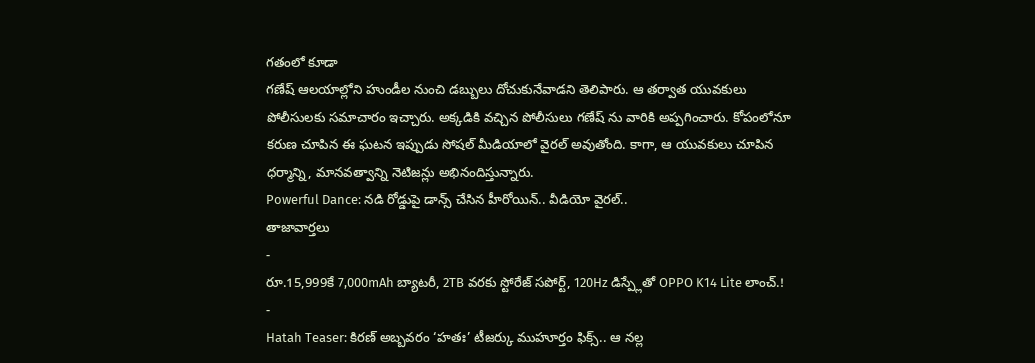గతంలో కూడా
గణేష్ ఆలయాల్లోని హుండీల నుంచి డబ్బులు దోచుకునేవాడని తెలిపారు. ఆ తర్వాత యువకులు పోలీసులకు సమాచారం ఇచ్చారు. అక్కడికి వచ్చిన పోలీసులు గణేష్ ను వారికి అప్పగించారు. కోపంలోనూ కరుణ చూపిన ఈ ఘటన ఇప్పుడు సోషల్ మీడియాలో వైరల్ అవుతోంది. కాగా, ఆ యువకులు చూపిన ధర్మాన్ని, మానవత్వాన్ని నెటిజన్లు అభినందిస్తున్నారు.
Powerful Dance: నడి రోడ్డుపై డాన్స్ చేసిన హీరోయిన్.. వీడియో వైరల్..
తాజావార్తలు
-
రూ.15,999కే 7,000mAh బ్యాటరీ, 2TB వరకు స్టోరేజ్ సపోర్ట్, 120Hz డిస్ప్లేతో OPPO K14 Lite లాంచ్.!
-
Hatah Teaser: కిరణ్ అబ్బవరం ‘హతః’ టీజర్కు ముహూర్తం ఫిక్స్.. ఆ నల్ల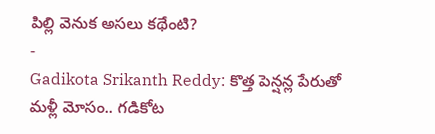పిల్లి వెనుక అసలు కథేంటి?
-
Gadikota Srikanth Reddy: కొత్త పెన్షన్ల పేరుతో మళ్లీ మోసం.. గడికోట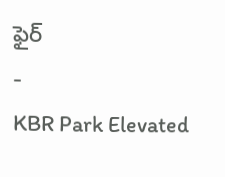ఫైర్
-
KBR Park Elevated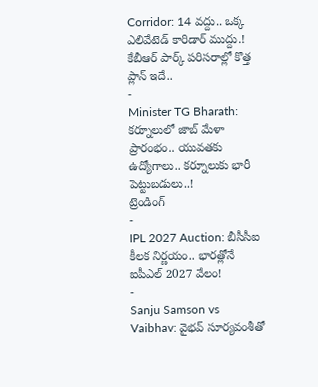Corridor: 14 వద్దు.. ఒక్క ఎలివేటెడ్ కారిడార్ ముద్దు.! కేబీఆర్ పార్క్ పరిసరాల్లో కొత్త ప్లాన్ ఇదే..
-
Minister TG Bharath: కర్నూలులో జాబ్ మేళా ప్రారంభం.. యువతకు ఉద్యోగాలు.. కర్నూలుకు భారీ పెట్టుబడులు..!
ట్రెండింగ్
-
IPL 2027 Auction: బీసీసీఐ కీలక నిర్ణయం.. భారత్లోనే ఐపీఎల్ 2027 వేలం!
-
Sanju Samson vs Vaibhav: వైభవ్ సూర్యవంశీతో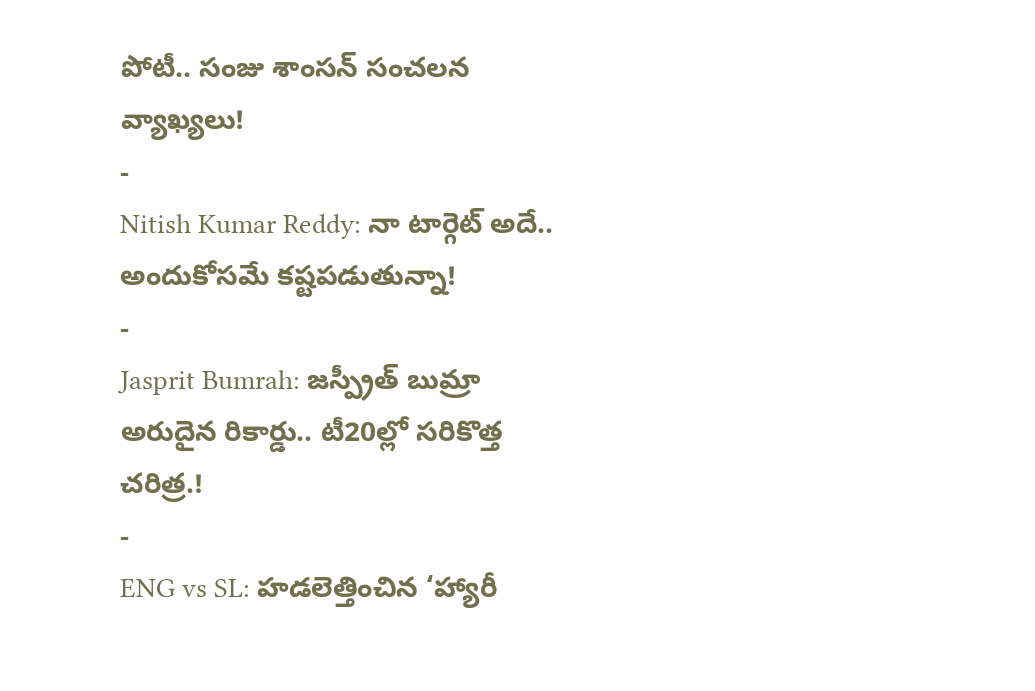పోటీ.. సంజు శాంసన్ సంచలన వ్యాఖ్యలు!
-
Nitish Kumar Reddy: నా టార్గెట్ అదే.. అందుకోసమే కష్టపడుతున్నా!
-
Jasprit Bumrah: జస్ప్రీత్ బుమ్రా అరుదైన రికార్డు.. టీ20ల్లో సరికొత్త చరిత్ర.!
-
ENG vs SL: హడలెత్తించిన ‘హ్యారీ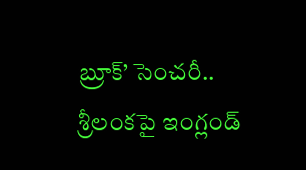బ్రూక్’ సెంచరీ.. శ్రీలంకపై ఇంగ్లండ్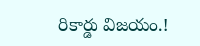రికార్డు విజయం.!